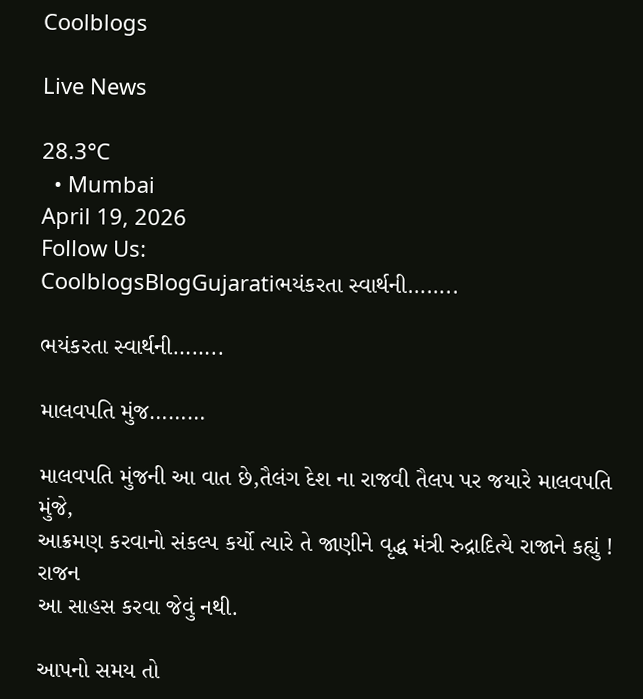Coolblogs

Live News

28.3°C
  • Mumbai
April 19, 2026
Follow Us:
CoolblogsBlogGujaratiભયંકરતા સ્વાર્થની……..

ભયંકરતા સ્વાર્થની……..

માલવપતિ મુંજ………

માલવપતિ મુંજની આ વાત છે,તૈલંગ દેશ ના રાજવી તૈલપ પર જયારે માલવપતિ મુંજે,
આક્રમણ કરવાનો સંકલ્પ કર્યો ત્યારે તે જાણીને વૃદ્ધ મંત્રી રુદ્રાદિત્યે રાજાને કહ્યું ! રાજન
આ સાહસ કરવા જેવું નથી.

આપનો સમય તો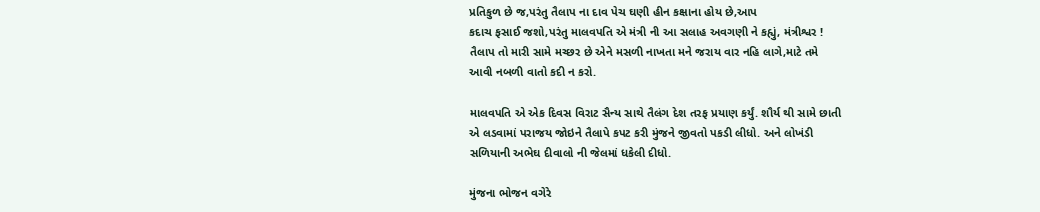પ્રતિકુળ છે જ,પરંતુ તૈલાપ ના દાવ પેચ ઘણી હીન કક્ષાના હોય છે,આપ
કદાચ ફસાઈ જશો,પરંતુ માલવપતિ એ મંત્રી ની આ સલાહ અવગણી ને કહ્યું, મંત્રીશ્વર !
તૈલાપ તો મારી સામે મચ્છર છે એને મસળી નાખતા મને જરાય વાર નહિ લાગે,માટે તમે
આવી નબળી વાતો કદી ન કરો.

માલવપતિ એ એક દિવસ વિરાટ સૈન્ય સાથે તૈલંગ દેશ તરફ પ્રયાણ કર્યું. શૌર્ય થી સામે છાતી
એ લડવામાં પરાજય જોઇને તૈલાપે કપટ કરી મુંજને જીવતો પકડી લીધો. અને લોખંડી
સળિયાની અભેઘ દીવાલો ની જેલમાં ધકેલી દીધો.

મુંજના ભોજન વગેરે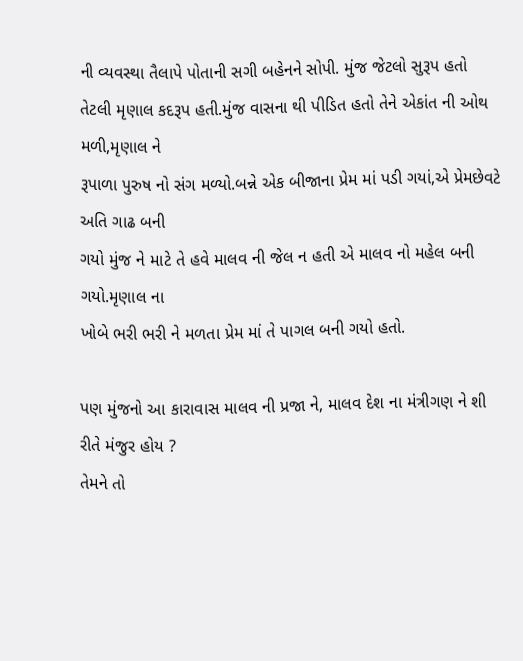ની વ્યવસ્થા તૈલાપે પોતાની સગી બહેનને સોપી. મુંજ જેટલો સુરૂપ હતો
તેટલી મૃણાલ કદરૂપ હતી.મુંજ વાસના થી પીડિત હતો તેને એકાંત ની ઓથ મળી,મૃણાલ ને
રૂપાળા પુરુષ નો સંગ મળ્યો.બન્ને એક બીજાના પ્રેમ માં પડી ગયાં,એ પ્રેમછેવટે અતિ ગાઢ બની
ગયો મુંજ ને માટે તે હવે માલવ ની જેલ ન હતી એ માલવ નો મહેલ બની ગયો.મૃણાલ ના
ખોબે ભરી ભરી ને મળતા પ્રેમ માં તે પાગલ બની ગયો હતો.

પણ મુંજનો આ કારાવાસ માલવ ની પ્રજા ને, માલવ દેશ ના મંત્રીગણ ને શી રીતે મંજુર હોય ?
તેમને તો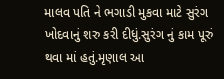માલવ પતિ ને ભગાડી મુકવા માટે સુરંગ ખોદવાનું શરુ કરી દીધું.સુરંગ નું કામ પૂરું
થવા માં હતું.મૃણાલ આ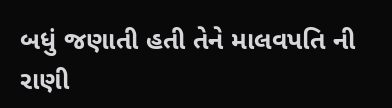બધું જણાતી હતી તેને માલવપતિ ની રાણી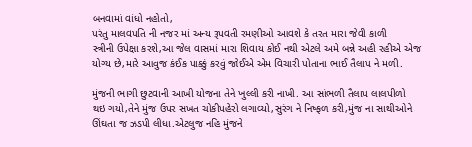બનવામાં વાંધો નહોતો,
પરંતુ માલવપતિ ની નજર માં અન્ય રૂપવતી રમણીઓ આવશે કે તરત મારા જેવી કાળી
સ્ત્રીની ઉપેક્ષા કરશે,આ જેલ વાસમાં મારા શિવાય કોઈ નથી એટલે અમે બન્ને અહી રહીએ એજ
યોગ્ય છે,મારે આવુજ કંઈક પાક્કું કરવું જોઈએ એમ વિચારી પોતાના ભાઈ તૈલાપ ને મળી.

મુંજની ભાગી છુટવાની આખી યોજના તેને ખુલ્લી કરી નાખી. આ સાંભળી તૈલાપ લાલપીળો
થઇ ગયો,તેને મુંજ ઉપર સખત ચોકીપહેરો લગાવ્યો,સુરંગ ને નિષ્ફળ કરી,મુંજ ના સાથીઓને
ઊંઘતા જ ઝડપી લીધા.એટલુજ નહિ મુંજને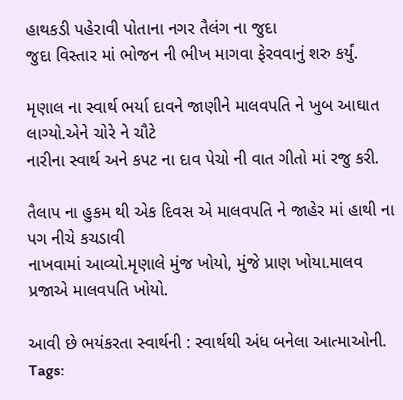હાથકડી પહેરાવી પોતાના નગર તૈલંગ ના જુદા
જુદા વિસ્તાર માં ભોજન ની ભીખ માગવા ફેરવવાનું શરુ કર્યું.

મૃણાલ ના સ્વાર્થ ભર્યા દાવને જાણીને માલવપતિ ને ખુબ આઘાત લાગ્યો.એને ચોરે ને ચૌટે
નારીના સ્વાર્થ અને કપટ ના દાવ પેચો ની વાત ગીતો માં રજુ કરી.

તૈલાપ ના હુકમ થી એક દિવસ એ માલવપતિ ને જાહેર માં હાથી ના પગ નીચે કચડાવી
નાખવામાં આવ્યો.મૃણાલે મુંજ ખોયો, મુંજે પ્રાણ ખોયા.માલવ પ્રજાએ માલવપતિ ખોયો.

આવી છે ભયંકરતા સ્વાર્થની : સ્વાર્થથી અંધ બનેલા આત્માઓની.
Tags: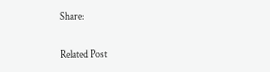Share:

Related Post